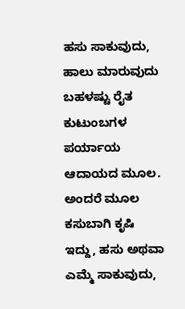ಹಸು ಸಾಕುವುದು, ಹಾಲು ಮಾರುವುದು ಬಹಳಷ್ಟು ರೈತ ಕುಟುಂಬಗಳ ಪರ್ಯಾಯ ಆದಾಯದ ಮೂಲ. ಅಂದರೆ ಮೂಲ ಕಸುಬಾಗಿ ಕೃಷಿ ಇದ್ದು, ಹಸು ಅಥವಾ ಎಮ್ಮೆ ಸಾಕುವುದು,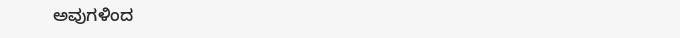ಅವುಗಳಿಂದ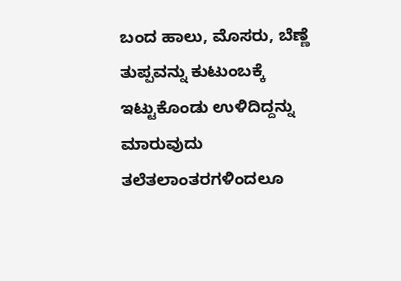ಬಂದ ಹಾಲು, ಮೊಸರು, ಬೆಣ್ಣೆ ತುಪ್ಪವನ್ನು ಕುಟುಂಬಕ್ಕೆ ಇಟ್ಟುಕೊಂಡು ಉಳಿದಿದ್ದನ್ನು ಮಾರುವುದು ತಲೆತಲಾಂತರಗಳಿಂದಲೂ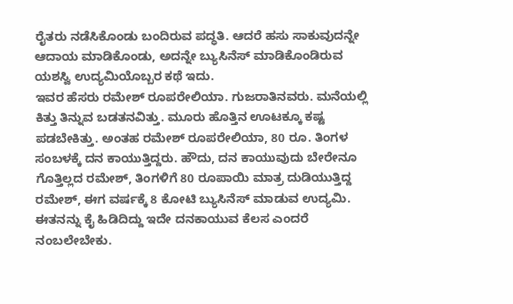ರೈತರು ನಡೆಸಿಕೊಂಡು ಬಂದಿರುವ ಪದ್ಧತಿ. ಆದರೆ ಹಸು ಸಾಕುವುದನ್ನೇ ಆದಾಯ ಮಾಡಿಕೊಂಡು, ಅದನ್ನೇ ಬ್ಯುಸಿನೆಸ್ ಮಾಡಿಕೊಂಡಿರುವ ಯಶಸ್ವಿ ಉದ್ಯಮಿಯೊಬ್ಬರ ಕಥೆ ಇದು.
ಇವರ ಹೆಸರು ರಮೇಶ್ ರೂಪರೇಲಿಯಾ. ಗುಜರಾತಿನವರು. ಮನೆಯಲ್ಲಿ ಕಿತ್ತು ತಿನ್ನುವ ಬಡತನವಿತ್ತು. ಮೂರು ಹೊತ್ತಿನ ಊಟಕ್ಕೂ ಕಷ್ಟ ಪಡಬೇಕಿತ್ತು. ಅಂತಹ ರಮೇಶ್ ರೂಪರೇಲಿಯಾ, 80 ರೂ. ತಿಂಗಳ ಸಂಬಳಕ್ಕೆ ದನ ಕಾಯುತ್ತಿದ್ದರು. ಹೌದು, ದನ ಕಾಯುವುದು ಬೇರೇನೂ ಗೊತ್ತಿಲ್ಲದ ರಮೇಶ್, ತಿಂಗಳಿಗೆ 80 ರೂಪಾಯಿ ಮಾತ್ರ ದುಡಿಯುತ್ತಿದ್ದ ರಮೇಶ್, ಈಗ ವರ್ಷಕ್ಕೆ 8 ಕೋಟಿ ಬ್ಯುಸಿನೆಸ್ ಮಾಡುವ ಉದ್ಯಮಿ. ಈತನನ್ನು ಕೈ ಹಿಡಿದಿದ್ದು ಇದೇ ದನಕಾಯುವ ಕೆಲಸ ಎಂದರೆ ನಂಬಲೇಬೇಕು.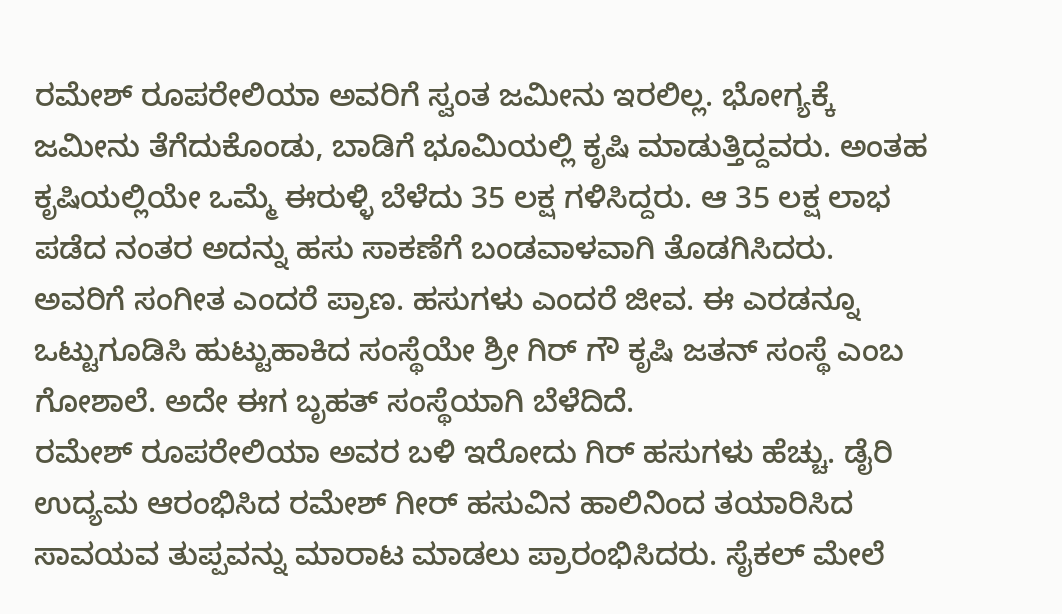ರಮೇಶ್ ರೂಪರೇಲಿಯಾ ಅವರಿಗೆ ಸ್ವಂತ ಜಮೀನು ಇರಲಿಲ್ಲ. ಭೋಗ್ಯಕ್ಕೆ ಜಮೀನು ತೆಗೆದುಕೊಂಡು, ಬಾಡಿಗೆ ಭೂಮಿಯಲ್ಲಿ ಕೃಷಿ ಮಾಡುತ್ತಿದ್ದವರು. ಅಂತಹ ಕೃಷಿಯಲ್ಲಿಯೇ ಒಮ್ಮೆ ಈರುಳ್ಳಿ ಬೆಳೆದು 35 ಲಕ್ಷ ಗಳಿಸಿದ್ದರು. ಆ 35 ಲಕ್ಷ ಲಾಭ ಪಡೆದ ನಂತರ ಅದನ್ನು ಹಸು ಸಾಕಣೆಗೆ ಬಂಡವಾಳವಾಗಿ ತೊಡಗಿಸಿದರು. ಅವರಿಗೆ ಸಂಗೀತ ಎಂದರೆ ಪ್ರಾಣ. ಹಸುಗಳು ಎಂದರೆ ಜೀವ. ಈ ಎರಡನ್ನೂ ಒಟ್ಟುಗೂಡಿಸಿ ಹುಟ್ಟುಹಾಕಿದ ಸಂಸ್ಥೆಯೇ ಶ್ರೀ ಗಿರ್ ಗೌ ಕೃಷಿ ಜತನ್ ಸಂಸ್ಥೆ ಎಂಬ ಗೋಶಾಲೆ. ಅದೇ ಈಗ ಬೃಹತ್ ಸಂಸ್ಥೆಯಾಗಿ ಬೆಳೆದಿದೆ.
ರಮೇಶ್ ರೂಪರೇಲಿಯಾ ಅವರ ಬಳಿ ಇರೋದು ಗಿರ್ ಹಸುಗಳು ಹೆಚ್ಚು. ಡೈರಿ ಉದ್ಯಮ ಆರಂಭಿಸಿದ ರಮೇಶ್ ಗೀರ್ ಹಸುವಿನ ಹಾಲಿನಿಂದ ತಯಾರಿಸಿದ ಸಾವಯವ ತುಪ್ಪವನ್ನು ಮಾರಾಟ ಮಾಡಲು ಪ್ರಾರಂಭಿಸಿದರು. ಸೈಕಲ್ ಮೇಲೆ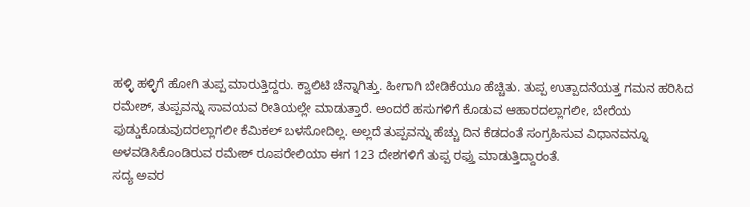ಹಳ್ಳಿ ಹಳ್ಳಿಗೆ ಹೋಗಿ ತುಪ್ಪ ಮಾರುತ್ತಿದ್ದರು. ಕ್ವಾಲಿಟಿ ಚೆನ್ನಾಗಿತ್ತು. ಹೀಗಾಗಿ ಬೇಡಿಕೆಯೂ ಹೆಚ್ಚಿತು. ತುಪ್ಪ ಉತ್ಪಾದನೆಯತ್ತ ಗಮನ ಹರಿಸಿದ ರಮೇಶ್, ತುಪ್ಪವನ್ನು ಸಾವಯವ ರೀತಿಯಲ್ಲೇ ಮಾಡುತ್ತಾರೆ. ಅಂದರೆ ಹಸುಗಳಿಗೆ ಕೊಡುವ ಆಹಾರದಲ್ಲಾಗಲೀ, ಬೇರೆಯ ಫುಡ್ಡುಕೊಡುವುದರಲ್ಲಾಗಲೀ ಕೆಮಿಕಲ್ ಬಳಸೋದಿಲ್ಲ. ಅಲ್ಲದೆ ತುಪ್ಪವನ್ನು ಹೆಚ್ಚು ದಿನ ಕೆಡದಂತೆ ಸಂಗ್ರಹಿಸುವ ವಿಧಾನವನ್ನೂ ಅಳವಡಿಸಿಕೊಂಡಿರುವ ರಮೇಶ್ ರೂಪರೇಲಿಯಾ ಈಗ 123 ದೇಶಗಳಿಗೆ ತುಪ್ಪ ರಫ್ತು ಮಾಡುತ್ತಿದ್ದಾರಂತೆ.
ಸದ್ಯ ಅವರ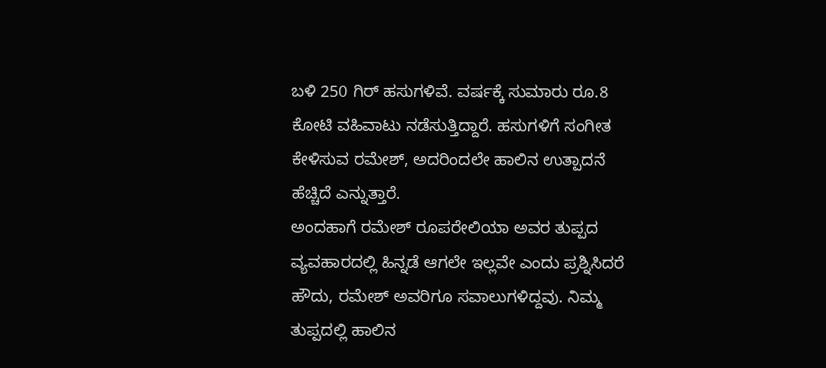ಬಳಿ 250 ಗಿರ್ ಹಸುಗಳಿವೆ. ವರ್ಷಕ್ಕೆ ಸುಮಾರು ರೂ.8 ಕೋಟಿ ವಹಿವಾಟು ನಡೆಸುತ್ತಿದ್ದಾರೆ. ಹಸುಗಳಿಗೆ ಸಂಗೀತ ಕೇಳಿಸುವ ರಮೇಶ್, ಅದರಿಂದಲೇ ಹಾಲಿನ ಉತ್ಪಾದನೆ ಹೆಚ್ಚಿದೆ ಎನ್ನುತ್ತಾರೆ.
ಅಂದಹಾಗೆ ರಮೇಶ್ ರೂಪರೇಲಿಯಾ ಅವರ ತುಪ್ಪದ ವ್ಯವಹಾರದಲ್ಲಿ ಹಿನ್ನಡೆ ಆಗಲೇ ಇಲ್ಲವೇ ಎಂದು ಪ್ರಶ್ನಿಸಿದರೆ ಹೌದು, ರಮೇಶ್ ಅವರಿಗೂ ಸವಾಲುಗಳಿದ್ದವು. ನಿಮ್ಮ ತುಪ್ಪದಲ್ಲಿ ಹಾಲಿನ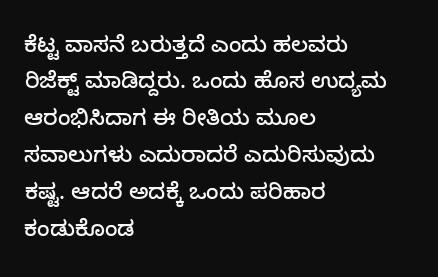ಕೆಟ್ಟ ವಾಸನೆ ಬರುತ್ತದೆ ಎಂದು ಹಲವರು ರಿಜೆಕ್ಟ್ ಮಾಡಿದ್ದರು. ಒಂದು ಹೊಸ ಉದ್ಯಮ ಆರಂಭಿಸಿದಾಗ ಈ ರೀತಿಯ ಮೂಲ ಸವಾಲುಗಳು ಎದುರಾದರೆ ಎದುರಿಸುವುದು ಕಷ್ಟ. ಆದರೆ ಅದಕ್ಕೆ ಒಂದು ಪರಿಹಾರ ಕಂಡುಕೊಂಡ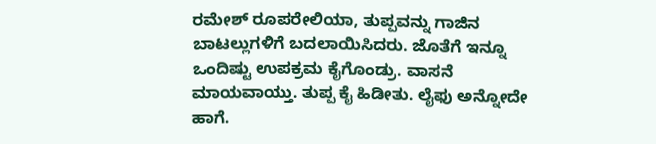ರಮೇಶ್ ರೂಪರೇಲಿಯಾ, ತುಪ್ಪವನ್ನು ಗಾಜಿನ ಬಾಟಲ್ಲುಗಳಿಗೆ ಬದಲಾಯಿಸಿದರು. ಜೊತೆಗೆ ಇನ್ನೂ ಒಂದಿಷ್ಟು ಉಪಕ್ರಮ ಕೈಗೊಂಡ್ರು. ವಾಸನೆ ಮಾಯವಾಯ್ತು. ತುಪ್ಪ ಕೈ ಹಿಡೀತು. ಲೈಫು ಅನ್ನೋದೇ ಹಾಗೆ.